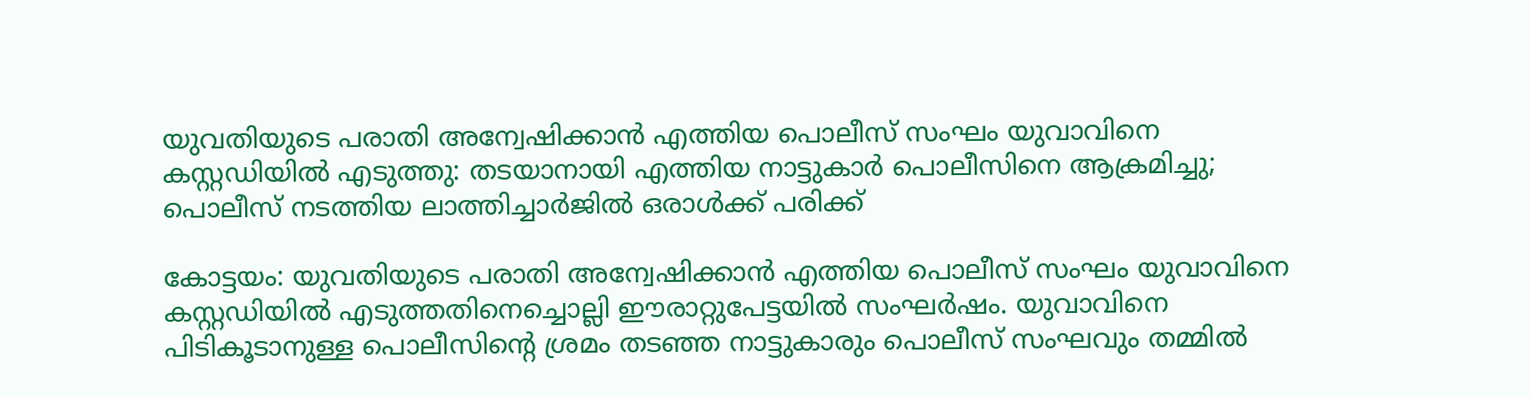യുവതിയുടെ പരാതി അന്വേഷിക്കാൻ എത്തിയ പൊലീസ് സംഘം യുവാവിനെ കസ്റ്റഡിയിൽ എടുത്തു: തടയാനായി എത്തിയ നാട്ടുകാർ പൊലീസിനെ ആക്രമിച്ചു; പൊലീസ് നടത്തിയ ലാത്തിച്ചാർജിൽ ഒരാൾക്ക് പരിക്ക്

കോട്ടയം: യുവതിയുടെ പരാതി അന്വേഷിക്കാൻ എത്തിയ പൊലീസ് സംഘം യുവാവിനെ കസ്റ്റഡിയിൽ എടുത്തതിനെച്ചൊല്ലി ഈരാറ്റുപേട്ടയിൽ സംഘർഷം. യുവാവിനെ പിടികൂടാനുള്ള പൊലീസിന്റെ ശ്രമം തടഞ്ഞ നാട്ടുകാരും പൊലീസ് സംഘവും തമ്മിൽ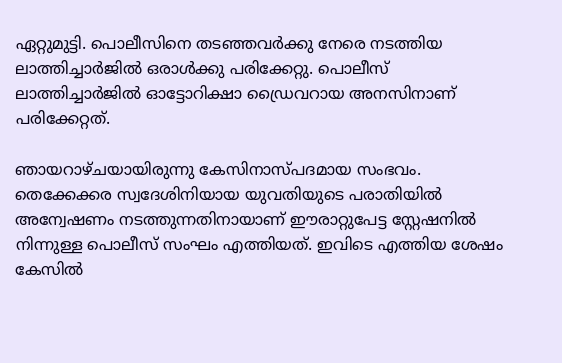ഏറ്റുമുട്ടി. പൊലീസിനെ തടഞ്ഞവർക്കു നേരെ നടത്തിയ ലാത്തിച്ചാർജിൽ ഒരാൾക്കു പരിക്കേറ്റു. പൊലീസ് ലാത്തിച്ചാർജിൽ ഓട്ടോറിക്ഷാ ഡ്രൈവറായ അനസിനാണ് പരിക്കേറ്റത്.

ഞായറാഴ്ചയായിരുന്നു കേസിനാസ്പദമായ സംഭവം. തെക്കേക്കര സ്വദേശിനിയായ യുവതിയുടെ പരാതിയിൽ അന്വേഷണം നടത്തുന്നതിനായാണ് ഈരാറ്റുപേട്ട സ്റ്റേഷനിൽ നിന്നുള്ള പൊലീസ് സംഘം എത്തിയത്. ഇവിടെ എത്തിയ ശേഷം കേസിൽ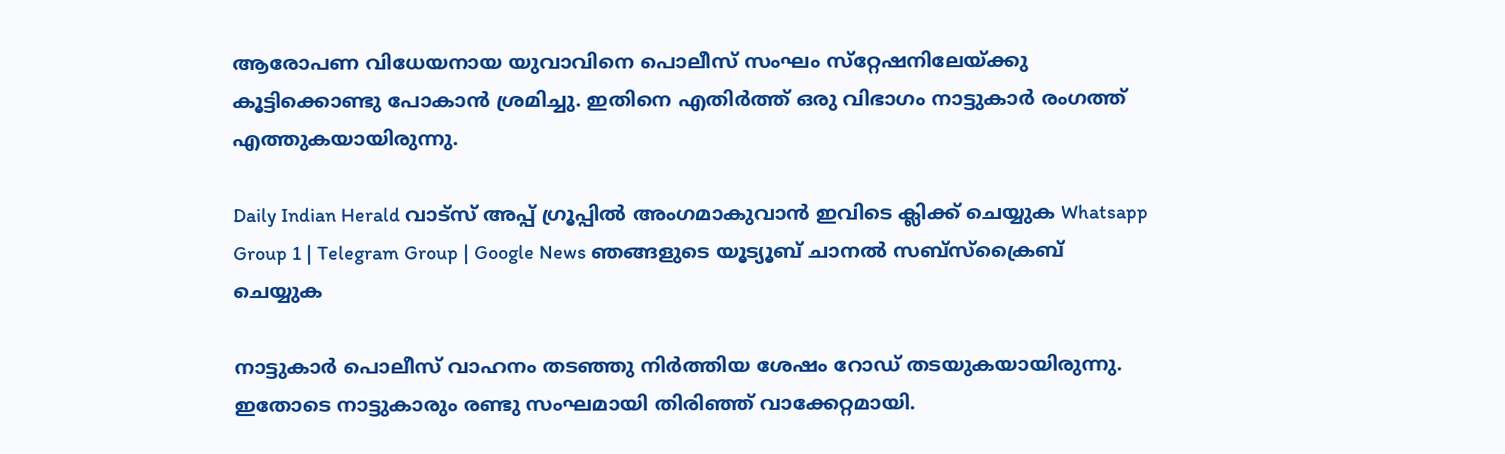ആരോപണ വിധേയനായ യുവാവിനെ പൊലീസ് സംഘം സ്‌റ്റേഷനിലേയ്ക്കു കൂട്ടിക്കൊണ്ടു പോകാൻ ശ്രമിച്ചു. ഇതിനെ എതിർത്ത് ഒരു വിഭാഗം നാട്ടുകാർ രംഗത്ത് എത്തുകയായിരുന്നു.

Daily Indian Herald വാട്സ് അപ്പ് ഗ്രൂപ്പിൽ അംഗമാകുവാൻ ഇവിടെ ക്ലിക്ക് ചെയ്യുക Whatsapp Group 1 | Telegram Group | Google News ഞങ്ങളുടെ യൂട്യൂബ് ചാനൽ സബ്സ്ക്രൈബ് ചെയ്യുക

നാട്ടുകാർ പൊലീസ് വാഹനം തടഞ്ഞു നിർത്തിയ ശേഷം റോഡ് തടയുകയായിരുന്നു. ഇതോടെ നാട്ടുകാരും രണ്ടു സംഘമായി തിരിഞ്ഞ് വാക്കേറ്റമായി.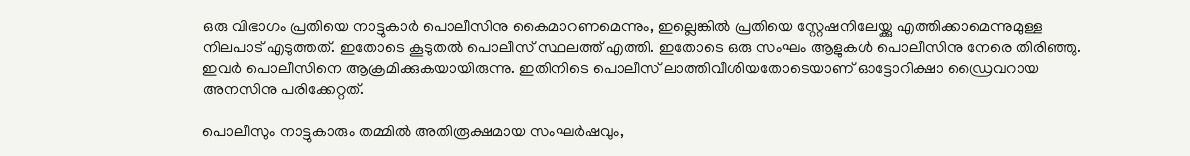ഒരു വിഭാഗം പ്രതിയെ നാട്ടുകാർ പൊലീസിനു കൈമാറണമെന്നും, ഇല്ലെങ്കിൽ പ്രതിയെ സ്റ്റേഷനിലേയ്ക്കു എത്തിക്കാമെന്നുമുള്ള നിലപാട് എടുത്തത്. ഇതോടെ കൂടുതൽ പൊലീസ് സ്ഥലത്ത് എത്തി. ഇതോടെ ഒരു സംഘം ആളുകൾ പൊലീസിനു നേരെ തിരിഞ്ഞു. ഇവർ പൊലീസിനെ ആക്രമിക്കുകയായിരുന്നു. ഇതിനിടെ പൊലീസ് ലാത്തിവീശിയതോടെയാണ് ഓട്ടോറിക്ഷാ ഡ്രൈവറായ അനസിനു പരിക്കേറ്റത്.

പൊലീസും നാട്ടുകാരും തമ്മിൽ അതിരൂക്ഷമായ സംഘർഷവും,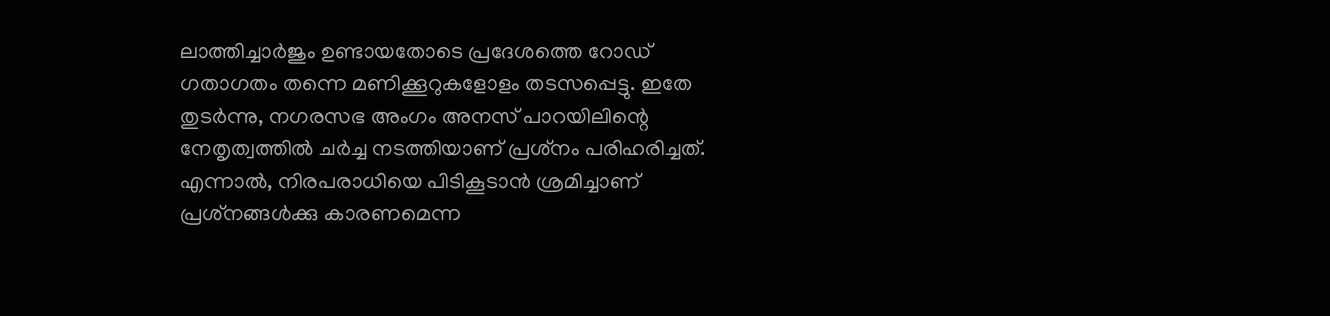ലാത്തിച്ചാർജും ഉണ്ടായതോടെ പ്രദേശത്തെ റോഡ് ഗതാഗതം തന്നെ മണിക്കൂറുകളോളം തടസപ്പെട്ടു. ഇതേ തുടർന്നു, നഗരസഭ അംഗം അനസ് പാറയിലിന്റെ നേതൃത്വത്തിൽ ചർച്ച നടത്തിയാണ് പ്രശ്‌നം പരിഹരിച്ചത്. എന്നാൽ, നിരപരാധിയെ പിടികൂടാൻ ശ്രമിച്ചാണ് പ്രശ്‌നങ്ങൾക്കു കാരണമെന്ന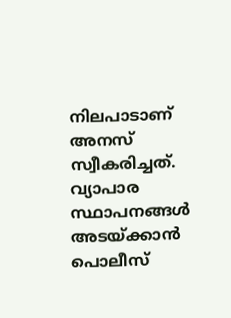നിലപാടാണ് അനസ് സ്വീകരിച്ചത്. വ്യാപാര സ്ഥാപനങ്ങൾ അടയ്ക്കാൻ പൊലീസ്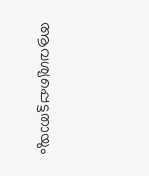ആവശ്യപ്പെട്ടതായും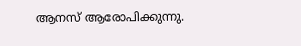ആനസ് ആരോപിക്കുന്നു.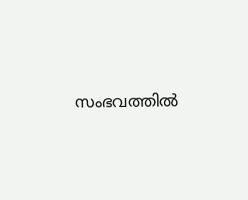സംഭവത്തിൽ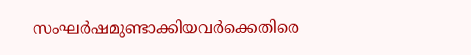സംഘർഷമുണ്ടാക്കിയവർക്കെതിരെ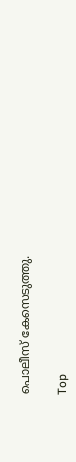പൊലീസ് കേസെടുത്തു.

Top